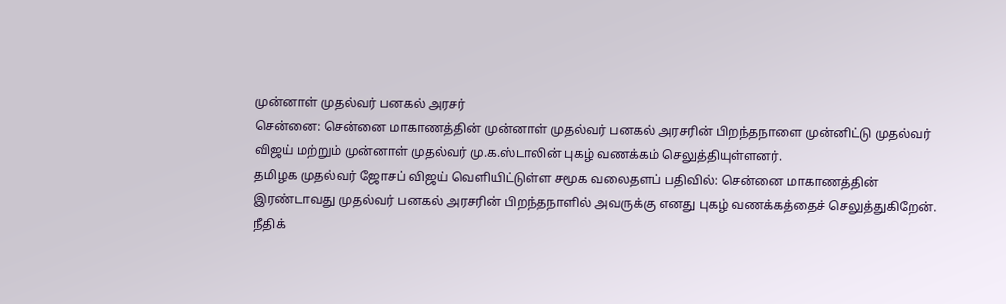முன்னாள் முதல்வர் பனகல் அரசர்
சென்னை: சென்னை மாகாணத்தின் முன்னாள் முதல்வர் பனகல் அரசரின் பிறந்தநாளை முன்னிட்டு முதல்வர் விஜய் மற்றும் முன்னாள் முதல்வர் மு.க.ஸ்டாலின் புகழ் வணக்கம் செலுத்தியுள்ளனர்.
தமிழக முதல்வர் ஜோசப் விஜய் வெளியிட்டுள்ள சமூக வலைதளப் பதிவில்: சென்னை மாகாணத்தின் இரண்டாவது முதல்வர் பனகல் அரசரின் பிறந்தநாளில் அவருக்கு எனது புகழ் வணக்கத்தைச் செலுத்துகிறேன்.
நீதிக்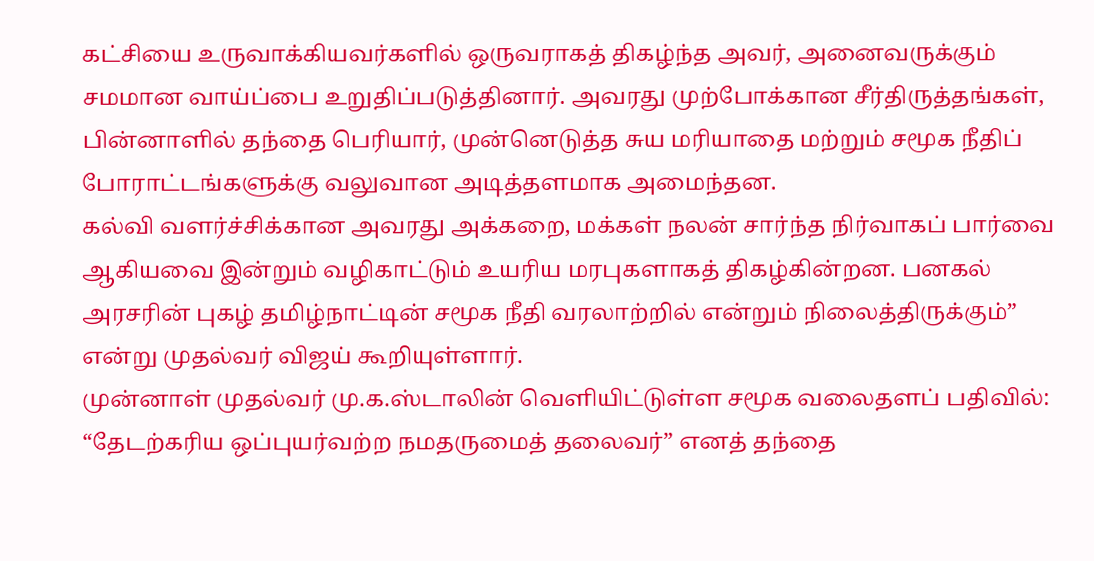கட்சியை உருவாக்கியவர்களில் ஒருவராகத் திகழ்ந்த அவர், அனைவருக்கும் சமமான வாய்ப்பை உறுதிப்படுத்தினார். அவரது முற்போக்கான சீர்திருத்தங்கள், பின்னாளில் தந்தை பெரியார், முன்னெடுத்த சுய மரியாதை மற்றும் சமூக நீதிப் போராட்டங்களுக்கு வலுவான அடித்தளமாக அமைந்தன.
கல்வி வளர்ச்சிக்கான அவரது அக்கறை, மக்கள் நலன் சார்ந்த நிர்வாகப் பார்வை ஆகியவை இன்றும் வழிகாட்டும் உயரிய மரபுகளாகத் திகழ்கின்றன. பனகல் அரசரின் புகழ் தமிழ்நாட்டின் சமூக நீதி வரலாற்றில் என்றும் நிலைத்திருக்கும்” என்று முதல்வர் விஜய் கூறியுள்ளார்.
முன்னாள் முதல்வர் மு.க.ஸ்டாலின் வெளியிட்டுள்ள சமூக வலைதளப் பதிவில்: “தேடற்கரிய ஒப்புயர்வற்ற நமதருமைத் தலைவர்” எனத் தந்தை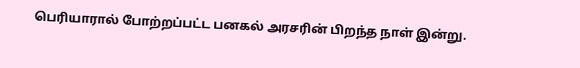பெரியாரால் போற்றப்பட்ட பனகல் அரசரின் பிறந்த நாள் இன்று.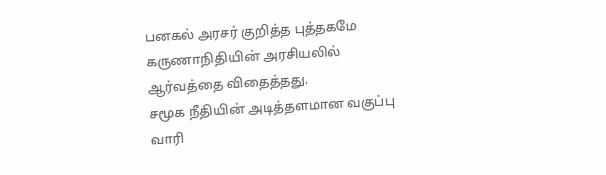பனகல் அரசர் குறித்த புத்தகமே கருணாநிதியின் அரசியலில் ஆர்வத்தை விதைத்தது.
சமூக நீதியின் அடித்தளமான வகுப்பு வாரி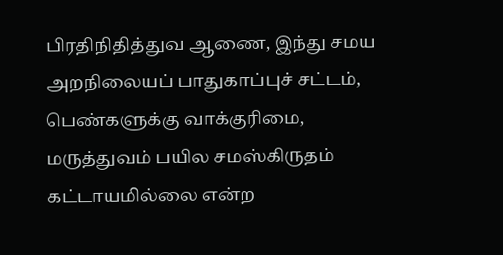பிரதிநிதித்துவ ஆணை, இந்து சமய அறநிலையப் பாதுகாப்புச் சட்டம், பெண்களுக்கு வாக்குரிமை, மருத்துவம் பயில சமஸ்கிருதம் கட்டாயமில்லை என்ற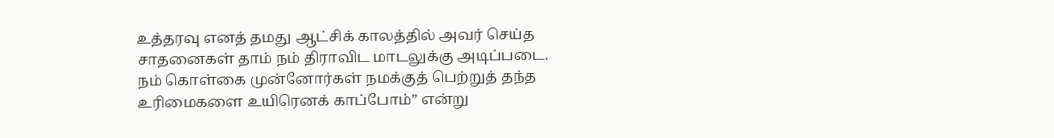உத்தரவு எனத் தமது ஆட்சிக் காலத்தில் அவர் செய்த சாதனைகள் தாம் நம் திராவிட மாடலுக்கு அடிப்படை. நம் கொள்கை முன்னோர்கள் நமக்குத் பெற்றுத் தந்த உரிமைகளை உயிரெனக் காப்போம்” என்று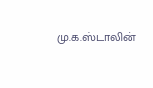மு.க.ஸ்டாலின்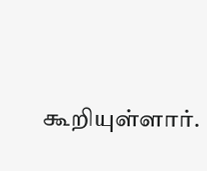கூறியுள்ளார்.